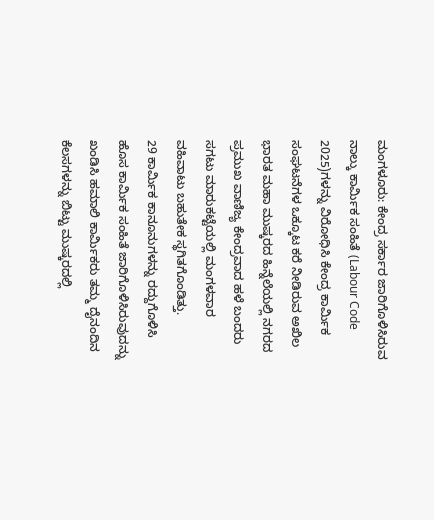ಮಂಗಳೂರು: ಕೇಂದ್ರ ಸರ್ಕಾರ ಜಾರಿಗೊಳಿಸಿರುವ ನಾಲ್ಕು ಕಾರ್ಮಿಕ ಸಂಹಿತೆ (Labour Code 2025)ಗಳನ್ನು ವಿರೋಧಿಸಿ ಕೇಂದ್ರ ಕಾರ್ಮಿಕ ಸಂಘಟನೆಗಳ ಒಕ್ಕೂಟ ಕರೆ ನೀಡಿರುವ ಅಖಿಲ ಭಾರತ ಮಹಾ ಮುಷ್ಕರದ ಹಿನ್ನೆಲೆಯಲ್ಲಿ ನಗರದ ಪ್ರಮುಖ ವಾಣಿಜ್ಯ ಕೇಂದ್ರವಾದ ಹಳೆ ಬಂದರು ಸಗಟು ಮಾರುಕಟ್ಟೆಯಲ್ಲಿ ಮಂಗಳವಾರ ವಹಿವಾಟು ಬಹುತೇಕ ಸ್ಥಗಿತಗೊಂಡಿತ್ತು.
29 ಕಾರ್ಮಿಕ ಕಾನೂನುಗಳನ್ನು ರದ್ದುಗೊಳಿಸಿ ಹೊಸ ಕಾರ್ಮಿಕ ಸಂಹಿತೆ ಜಾರಿಗೊಳಿಸಿರುವುದನ್ನು ಖಂಡಿಸಿ ಹಮಾಲಿ ಕಾರ್ಮಿಕರು ತಮ್ಮ ದೈನಂದಿನ ಕೆಲಸಗಳನ್ನು ಬಿಟ್ಟು ಮುಷ್ಕರದಲ್ಲಿ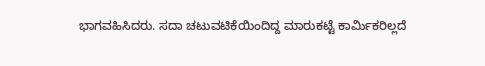ಭಾಗವಹಿಸಿದರು. ಸದಾ ಚಟುವಟಿಕೆಯಿಂದಿದ್ದ ಮಾರುಕಟ್ಟೆ ಕಾರ್ಮಿಕರಿಲ್ಲದೆ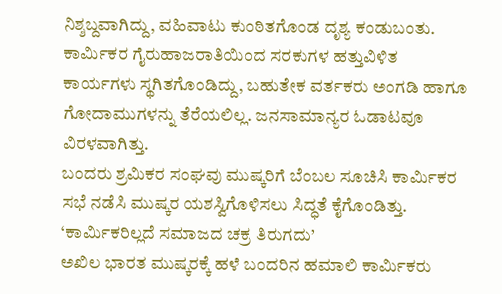ನಿಶ್ಶಬ್ದವಾಗಿದ್ದು, ವಹಿವಾಟು ಕುಂಠಿತಗೊಂಡ ದೃಶ್ಯ ಕಂಡುಬಂತು.
ಕಾರ್ಮಿಕರ ಗೈರುಹಾಜರಾತಿಯಿಂದ ಸರಕುಗಳ ಹತ್ತುವಿಳಿತ ಕಾರ್ಯಗಳು ಸ್ಥಗಿತಗೊಂಡಿದ್ದು, ಬಹುತೇಕ ವರ್ತಕರು ಅಂಗಡಿ ಹಾಗೂ ಗೋದಾಮುಗಳನ್ನು ತೆರೆಯಲಿಲ್ಲ. ಜನಸಾಮಾನ್ಯರ ಓಡಾಟವೂ ವಿರಳವಾಗಿತ್ತು.
ಬಂದರು ಶ್ರಮಿಕರ ಸಂಘವು ಮುಷ್ಕರಿಗೆ ಬೆಂಬಲ ಸೂಚಿಸಿ ಕಾರ್ಮಿಕರ ಸಭೆ ನಡೆಸಿ ಮುಷ್ಕರ ಯಶಸ್ವಿಗೊಳಿಸಲು ಸಿದ್ಧತೆ ಕೈಗೊಂಡಿತ್ತು.
‘ಕಾರ್ಮಿಕರಿಲ್ಲದೆ ಸಮಾಜದ ಚಕ್ರ ತಿರುಗದು’
ಅಖಿಲ ಭಾರತ ಮುಷ್ಕರಕ್ಕೆ ಹಳೆ ಬಂದರಿನ ಹಮಾಲಿ ಕಾರ್ಮಿಕರು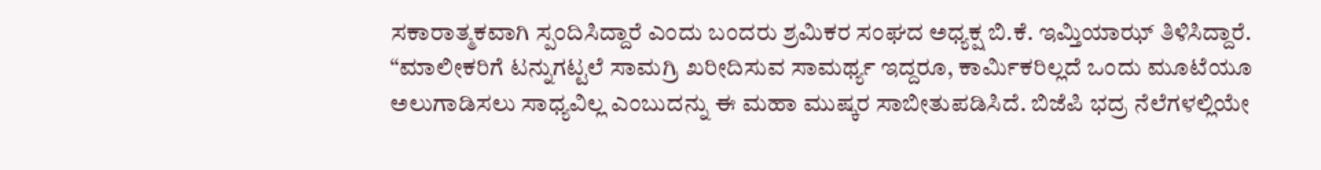ಸಕಾರಾತ್ಮಕವಾಗಿ ಸ್ಪಂದಿಸಿದ್ದಾರೆ ಎಂದು ಬಂದರು ಶ್ರಮಿಕರ ಸಂಘದ ಅಧ್ಯಕ್ಷ ಬಿ.ಕೆ. ಇಮ್ತಿಯಾಝ್ ತಿಳಿಸಿದ್ದಾರೆ.
“ಮಾಲೀಕರಿಗೆ ಟನ್ನುಗಟ್ಟಲೆ ಸಾಮಗ್ರಿ ಖರೀದಿಸುವ ಸಾಮರ್ಥ್ಯ ಇದ್ದರೂ, ಕಾರ್ಮಿಕರಿಲ್ಲದೆ ಒಂದು ಮೂಟೆಯೂ ಅಲುಗಾಡಿಸಲು ಸಾಧ್ಯವಿಲ್ಲ ಎಂಬುದನ್ನು ಈ ಮಹಾ ಮುಷ್ಕರ ಸಾಬೀತುಪಡಿಸಿದೆ. ಬಿಜೆಪಿ ಭದ್ರ ನೆಲೆಗಳಲ್ಲಿಯೇ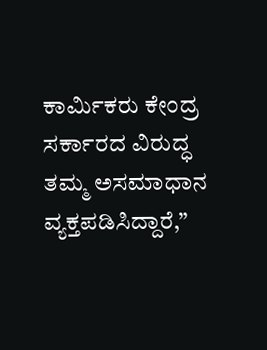ಕಾರ್ಮಿಕರು ಕೇಂದ್ರ ಸರ್ಕಾರದ ವಿರುದ್ಧ ತಮ್ಮ ಅಸಮಾಧಾನ ವ್ಯಕ್ತಪಡಿಸಿದ್ದಾರೆ,”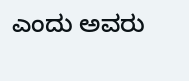ಎಂದು ಅವರು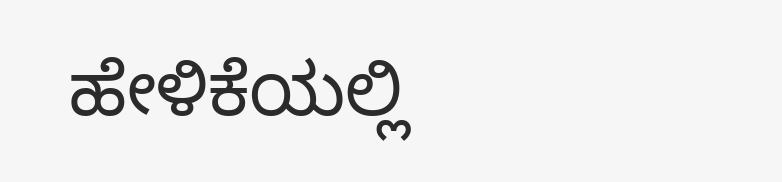ಹೇಳಿಕೆಯಲ್ಲಿ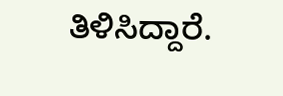ತಿಳಿಸಿದ್ದಾರೆ.